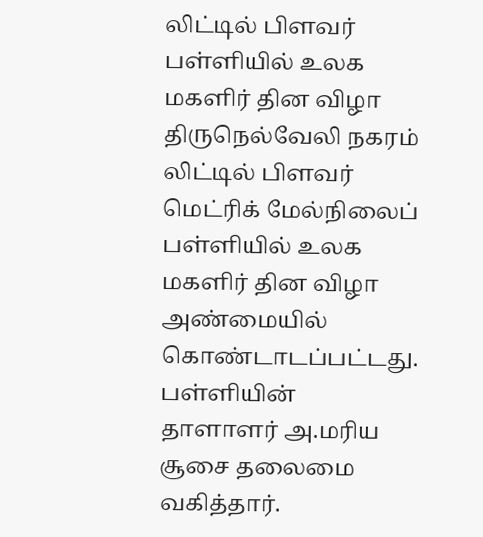லிட்டில் பிளவர் பள்ளியில் உலக மகளிர் தின விழா
திருநெல்வேலி நகரம் லிட்டில் பிளவர் மெட்ரிக் மேல்நிலைப் பள்ளியில் உலக மகளிர் தின விழா அண்மையில் கொண்டாடப்பட்டது. பள்ளியின் தாளாளர் அ.மரிய சூசை தலைமை வகித்தார்.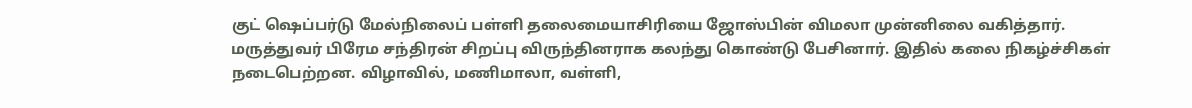குட் ஷெப்பர்டு மேல்நிலைப் பள்ளி தலைமையாசிரியை ஜோஸ்பின் விமலா முன்னிலை வகித்தார். மருத்துவர் பிரேம சந்திரன் சிறப்பு விருந்தினராக கலந்து கொண்டு பேசினார். இதில் கலை நிகழ்ச்சிகள் நடைபெற்றன. விழாவில், மணிமாலா, வள்ளி,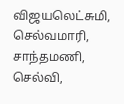விஜயலெட்சுமி, செல்வமாரி, சாந்தமணி, செல்வி,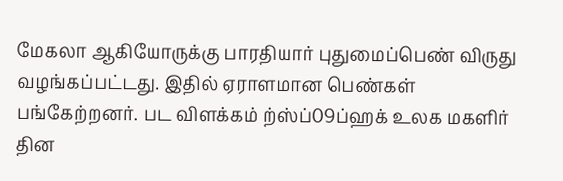மேகலா ஆகியோருக்கு பாரதியார் புதுமைப்பெண் விருது வழங்கப்பட்டது. இதில் ஏராளமான பெண்கள் பங்கேற்றனர். பட விளக்கம் ற்ஸ்ப்09ப்ஹக் உலக மகளிர் தின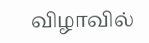விழாவில்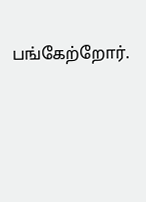பங்கேற்றோர்.